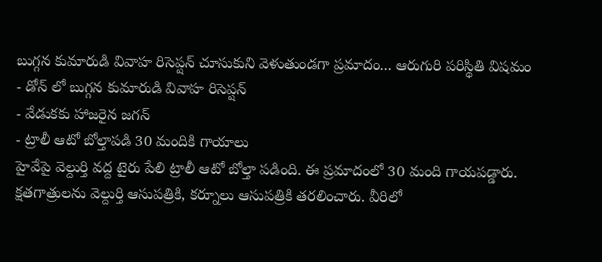బుగ్గన కుమారుడి వివాహ రిసెప్షన్ చూసుకుని వెళుతుండగా ప్రమాదం... ఆరుగురి పరిస్థితి విషమం
- డోన్ లో బుగ్గన కుమారుడి వివాహ రిసెప్షన్
- వేడుకకు హాజరైన జగన్
- ట్రాలీ ఆటో బోల్తాపడి 30 మందికి గాయాలు
హైవేపై వెల్దుర్తి వద్ద టైరు పేలి ట్రాలీ ఆటో బోల్తా పడింది. ఈ ప్రమాదంలో 30 మంది గాయపడ్డారు. క్షతగాత్రులను వెల్దుర్తి ఆసుపత్రికి, కర్నూలు ఆసుపత్రికి తరలించారు. వీరిలో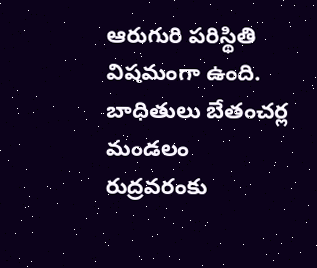ఆరుగురి పరిస్థితి విషమంగా ఉంది. బాధితులు బేతంచర్ల మండలం రుద్రవరంకు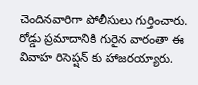చెందినవారిగా పోలీసులు గుర్తించారు. రోడ్డు ప్రమాదానికి గురైన వారంతా ఈ వివాహ రిసెప్షన్ కు హాజరయ్యారు.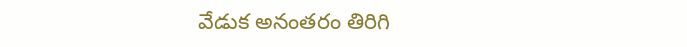వేడుక అనంతరం తిరిగి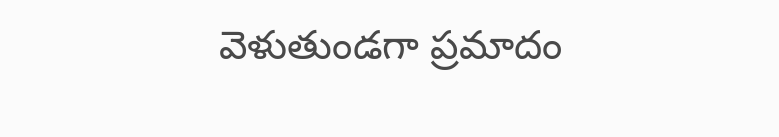వెళుతుండగా ప్రమాదం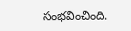సంభవించింది.